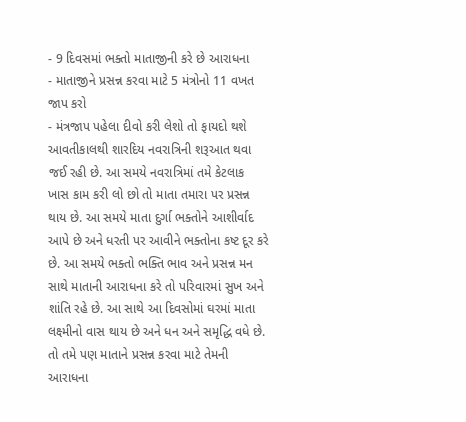- 9 દિવસમાં ભક્તો માતાજીની કરે છે આરાધના
- માતાજીને પ્રસન્ન કરવા માટે 5 મંત્રોનો 11 વખત જાપ કરો
- મંત્રજાપ પહેલા દીવો કરી લેશો તો ફાયદો થશે
આવતીકાલથી શારદિય નવરાત્રિની શરૂઆત થવા જઈ રહી છે. આ સમયે નવરાત્રિમાં તમે કેટલાક ખાસ કામ કરી લો છો તો માતા તમારા પર પ્રસન્ન થાય છે. આ સમયે માતા દુર્ગા ભક્તોને આશીર્વાદ આપે છે અને ધરતી પર આવીને ભક્તોના કષ્ટ દૂર કરે છે. આ સમયે ભક્તો ભક્તિ ભાવ અને પ્રસન્ન મન સાથે માતાની આરાધના કરે તો પરિવારમાં સુખ અને શાંતિ રહે છે. આ સાથે આ દિવસોમાં ઘરમાં માતા લક્ષ્મીનો વાસ થાય છે અને ધન અને સમૃદ્ધિ વધે છે. તો તમે પણ માતાને પ્રસન્ન કરવા માટે તેમની આરાધના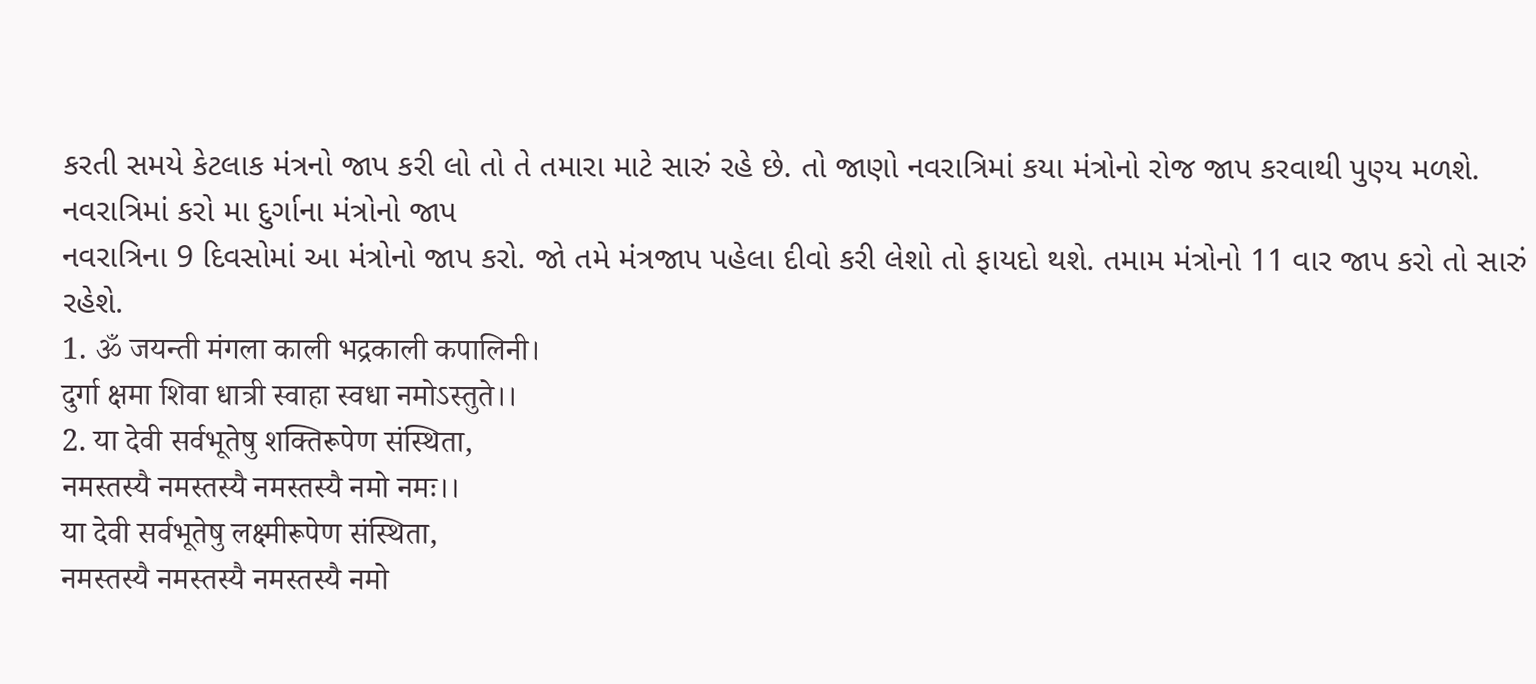કરતી સમયે કેટલાક મંત્રનો જાપ કરી લો તો તે તમારા માટે સારું રહે છે. તો જાણો નવરાત્રિમાં કયા મંત્રોનો રોજ જાપ કરવાથી પુણ્ય મળશે.
નવરાત્રિમાં કરો મા દુર્ગાના મંત્રોનો જાપ
નવરાત્રિના 9 દિવસોમાં આ મંત્રોનો જાપ કરો. જો તમે મંત્રજાપ પહેલા દીવો કરી લેશો તો ફાયદો થશે. તમામ મંત્રોનો 11 વાર જાપ કરો તો સારું રહેશે.
1. ॐ जयन्ती मंगला काली भद्रकाली कपालिनी।
दुर्गा क्षमा शिवा धात्री स्वाहा स्वधा नमोऽस्तुते।।
2. या देवी सर्वभूतेषु शक्तिरूपेण संस्थिता,
नमस्तस्यै नमस्तस्यै नमस्तस्यै नमो नमः।।
या देवी सर्वभूतेषु लक्ष्मीरूपेण संस्थिता,
नमस्तस्यै नमस्तस्यै नमस्तस्यै नमो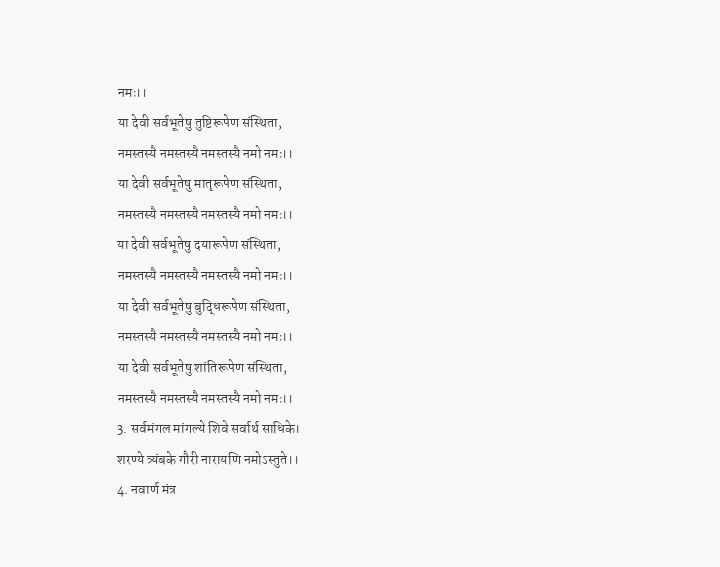नमः।।
या देवी सर्वभूतेषु तुष्टिरूपेण संस्थिता,
नमस्तस्यै नमस्तस्यै नमस्तस्यै नमो नमः।।
या देवी सर्वभूतेषु मातृरूपेण संस्थिता,
नमस्तस्यै नमस्तस्यै नमस्तस्यै नमो नमः।।
या देवी सर्वभूतेषु दयारूपेण संस्थिता,
नमस्तस्यै नमस्तस्यै नमस्तस्यै नमो नमः।।
या देवी सर्वभूतेषु बुद्धिरूपेण संस्थिता,
नमस्तस्यै नमस्तस्यै नमस्तस्यै नमो नमः।।
या देवी सर्वभूतेषु शांतिरूपेण संस्थिता,
नमस्तस्यै नमस्तस्यै नमस्तस्यै नमो नमः।।
3. सर्वमंगल मांगल्ये शिवे सर्वार्थ साधिके।
शरण्ये त्र्यंबके गौरी नारायणि नमोऽस्तुते।।
4. नवार्ण मंत्र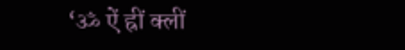‘ॐ ऐं ह्रीं क्लीं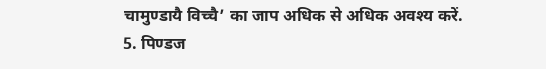चामुण्डायै विच्चै’ का जाप अधिक से अधिक अवश्य करें.
5. पिण्डज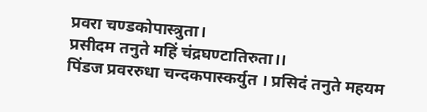प्रवरा चण्डकोपास्त्रुता।
प्रसीदम तनुते महिं चंद्रघण्टातिरुता।।
पिंडज प्रवररुधा चन्दकपास्कर्युत । प्रसिदं तनुते महयम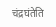चंद्रघंतेति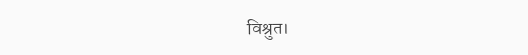विश्रुत।